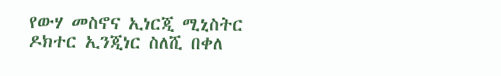የውሃ መስኖና ኢነርጂ ሚኒስትር ዶክተር ኢንጂነር ስለሺ በቀለ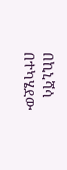በኪኒሻሳ በተካሄደው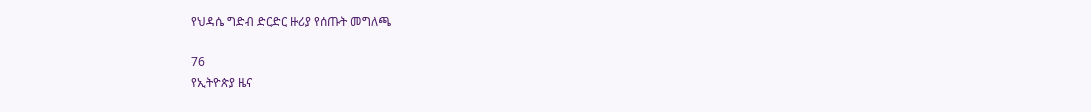የህዳሴ ግድብ ድርድር ዙሪያ የሰጡት መግለጫ

76
የኢትዮጵያ ዜና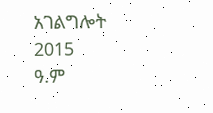አገልግሎት
2015
ዓ.ም